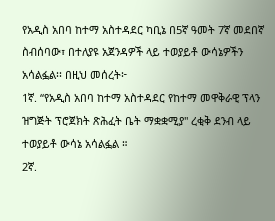የአዲስ አበባ ከተማ አስተዳደር ካቢኔ በ5ኛ ዓመት 7ኛ መደበኛ ስብሰባው፣ በተለያዩ አጀንዳዎች ላይ ተወያይቶ ውሳኔዎችን አሳልፏል፡፡ በዚህ መሰረት፦
1ኛ. “የአዲስ አበባ ከተማ አስተዳደር የከተማ መዋቅራዊ ፕላን ዝግጅት ፕሮጀክት ጽሕፈት ቤት ማቋቋሚያ" ረቂቅ ደንብ ላይ ተወያይቶ ውሳኔ አሳልፏል ።
2ኛ.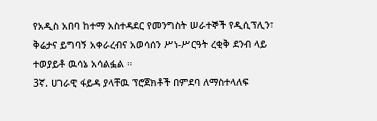የአዲስ አበባ ከተማ አስተዳደር የመንግስት ሠራተኞች የዲሲፕሊን፣ ቅሬታና ይግባኝ አቀራረብና አወሳሰን ሥነ-ሥርዓት ረቂቅ ደንብ ላይ ተወያይቶ ዉሳኔ አሳልፏል ።
3ኛ. ሀገራዊ ፋይዳ ያላቸዉ ፕሮጀክቶች በምደባ ለማስተላለፍ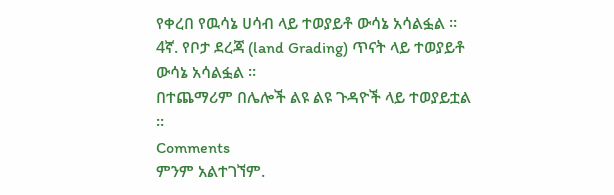የቀረበ የዉሳኔ ሀሳብ ላይ ተወያይቶ ውሳኔ አሳልፏል ።
4ኛ. የቦታ ደረጃ (land Grading) ጥናት ላይ ተወያይቶ ውሳኔ አሳልፏል ።
በተጨማሪም በሌሎች ልዩ ልዩ ጉዳዮች ላይ ተወያይቷል ።
Comments
ምንም አልተገኘም.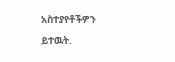አስተያየቶችዎን ይተዉት.